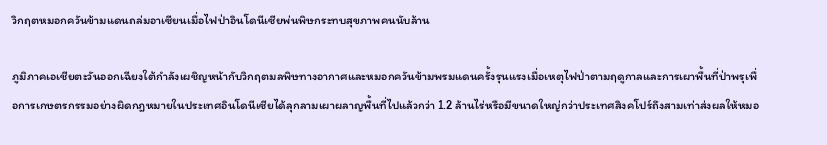วิกฤตหมอกควันข้ามแดนถล่มอาเซียนเมื่อไฟป่าอินโดนีเซียพ่นพิษกระทบสุขภาพคนนับล้าน

ภูมิภาคเอเชียตะวันออกเฉียงใต้กำลังเผชิญหน้ากับวิกฤตมลพิษทางอากาศและหมอกควันข้ามพรมแดนครั้งรุนแรงเมื่อเหตุไฟป่าตามฤดูกาลและการเผาพื้นที่ป่าพรุเพื่อการเกษตรกรรมอย่างผิดกฎหมายในประเทศอินโดนีเซียได้ลุกลามเผาผลาญพื้นที่ไปแล้วกว่า 1.2 ล้านไร่หรือมีขนาดใหญ่กว่าประเทศสิงคโปร์ถึงสามเท่าส่งผลให้หมอ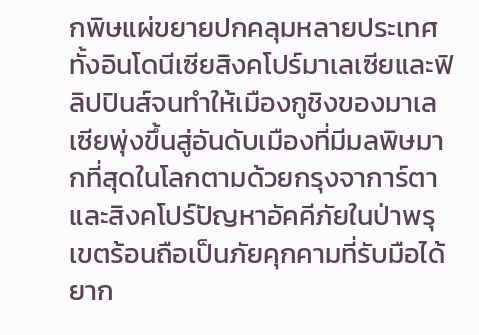กพิษแผ่ขยายปกคลุมหลายประเทศทั้งอินโดนีเซียสิงคโปร์มาเลเซียและฟิลิปปินส์จนทำให้เมืองกูชิงของมาเลเซียพุ่งขึ้นสู่อันดับเมืองที่มีมลพิษมากที่สุดในโลกตามด้วยกรุงจาการ์ตาและสิงคโปร์ปัญหาอัคคีภัยในป่าพรุเขตร้อนถือเป็นภัยคุกคามที่รับมือได้ยาก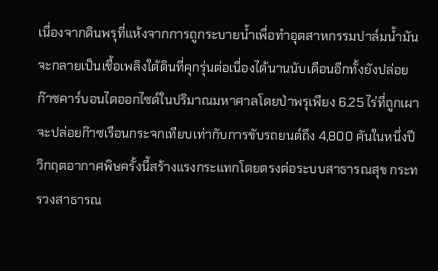เนื่องจากดินพรุที่แห้งจากการถูกระบายน้ำเพื่อทำอุตสาหกรรมปาล์มน้ำมันจะกลายเป็นเชื้อเพลิงใต้ดินที่คุกรุ่นต่อเนื่องได้นานนับเดือนอีกทั้งยังปล่อยก๊าซคาร์บอนไดออกไซด์ในปริมาณมหาศาลโดยป่าพรุเพียง 6.25 ไร่ที่ถูกเผาจะปล่อยก๊าซเรือนกระจกเทียบเท่ากับการขับรถยนต์ถึง 4,800 คันในหนึ่งปีวิกฤตอากาศพิษครั้งนี้สร้างแรงกระแทกโดยตรงต่อระบบสาธารณสุข กระทรวงสาธารณ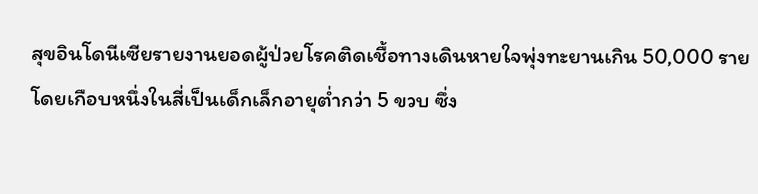สุขอินโดนีเซียรายงานยอดผู้ป่วยโรคติดเชื้อทางเดินหายใจพุ่งทะยานเกิน 50,000 ราย โดยเกือบหนึ่งในสี่เป็นเด็กเล็กอายุต่ำกว่า 5 ขวบ ซึ่ง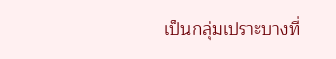เป็นกลุ่มเปราะบางที่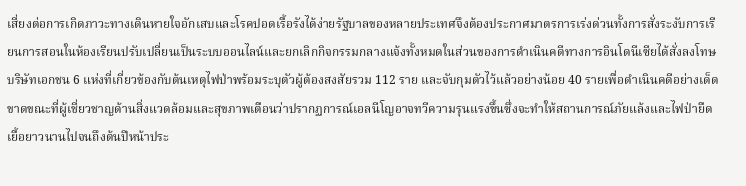เสี่ยงต่อการเกิดภาวะทางเดินหายใจอักเสบและโรคปอดเรื้อรังได้ง่ายรัฐบาลของหลายประเทศจึงต้องประกาศมาตรการเร่งด่วนทั้งการสั่งระงับการเรียนการสอนในห้องเรียนปรับเปลี่ยนเป็นระบบออนไลน์และยกเลิกกิจกรรมกลางแจ้งทั้งหมดในส่วนของการดำเนินคดีทางการอินโดนีเซียได้สั่งลงโทษบริษัทเอกชน 6 แห่งที่เกี่ยวข้องกับต้นเหตุไฟป่าพร้อมระบุตัวผู้ต้องสงสัยรวม 112 ราย และจับกุมตัวไว้แล้วอย่างน้อย 40 รายเพื่อดำเนินคดีอย่างเด็ดขาดขณะที่ผู้เชี่ยวชาญด้านสิ่งแวดล้อมและสุขภาพเตือนว่าปรากฏการณ์เอลนีโญอาจทวีความรุนแรงขึ้นซึ่งจะทำให้สถานการณ์ภัยแล้งและไฟป่ายืดเยื้อยาวนานไปจนถึงต้นปีหน้าประ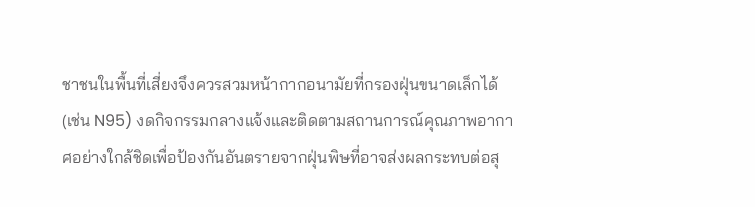ชาชนในพื้นที่เสี่ยงจึงควรสวมหน้ากากอนามัยที่กรองฝุ่นขนาดเล็กได้ (เช่น N95) งดกิจกรรมกลางแจ้งและติดตามสถานการณ์คุณภาพอากาศอย่างใกล้ชิดเพื่อป้องกันอันตรายจากฝุ่นพิษที่อาจส่งผลกระทบต่อสุ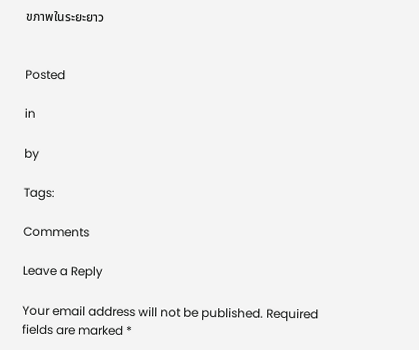ขภาพในระยะยาว


Posted

in

by

Tags:

Comments

Leave a Reply

Your email address will not be published. Required fields are marked *